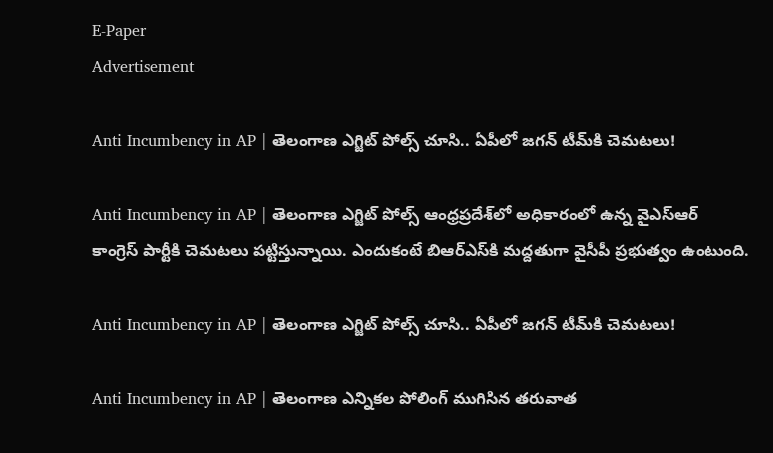E-Paper
Advertisement

Anti Incumbency in AP | తెలంగాణ ఎగ్జిట్ పోల్స్ చూసి.. ఏపీలో జగన్ టీమ్‌కి చెమటలు!

Anti Incumbency in AP | తెలంగాణ ఎగ్జిట్ పోల్స్ ఆంధ్రప్రదేశ్‌లో అధికారంలో ఉన్న వైఎస్ఆర్ కాంగ్రెస్‌ పార్టీకి చెమటలు పట్టిస్తున్నాయి. ఎందుకంటే బిఆర్ఎస్‌కి మద్దతుగా వైసీపీ ప్రభుత్వం ఉంటుంది.

Anti Incumbency in AP | తెలంగాణ ఎగ్జిట్ పోల్స్ చూసి.. ఏపీలో జగన్ టీమ్‌కి చెమటలు!

Anti Incumbency in AP | తెలంగాణ ఎన్నికల పోలింగ్ ముగిసిన తరువాత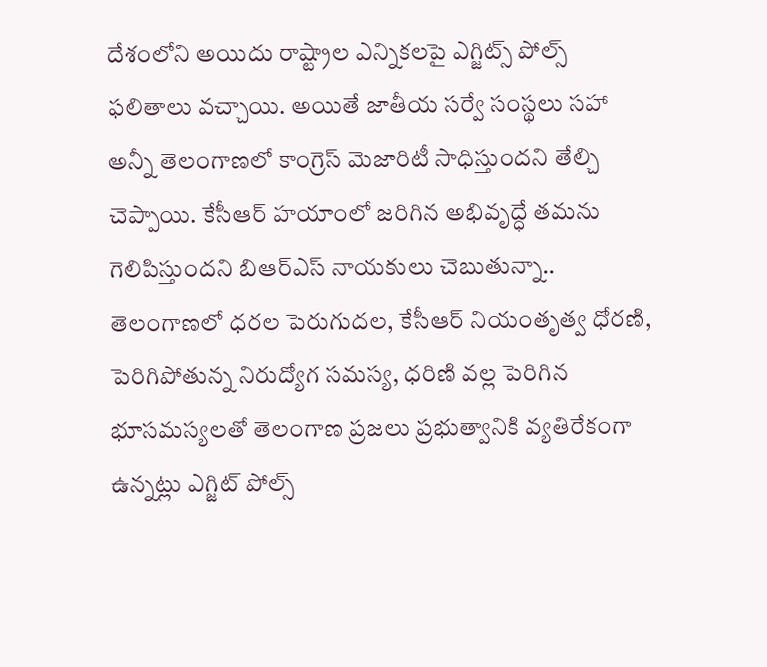దేశంలోని అయిదు రాష్ట్రాల ఎన్నికలపై ఎగ్జిట్స్ పోల్స్ ఫలితాలు వచ్చాయి. అయితే జాతీయ సర్వే సంస్థలు సహా అన్నీ తెలంగాణలో కాంగ్రెస్ మెజారిటీ సాధిస్తుందని తేల్చి చెప్పాయి. కేసీఆర్ హయాంలో జరిగిన అభివృద్ధే తమను గెలిపిస్తుందని బిఆర్ఎస్ నాయకులు చెబుతున్నా.. తెలంగాణలో ధరల పెరుగుదల, కేసీఆర్ నియంతృత్వ ధోరణి, పెరిగిపోతున్న నిరుద్యోగ సమస్య, ధరిణి వల్ల పెరిగిన భూసమస్యలతో తెలంగాణ ప్రజలు ప్రభుత్వానికి వ్యతిరేకంగా ఉన్నట్లు ఎగ్జిట్ పోల్స్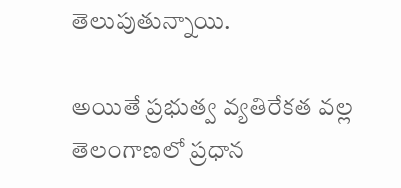తెలుపుతున్నాయి.

అయితే ప్రభుత్వ వ్యతిరేకత వల్ల తెలంగాణలో ప్రధాన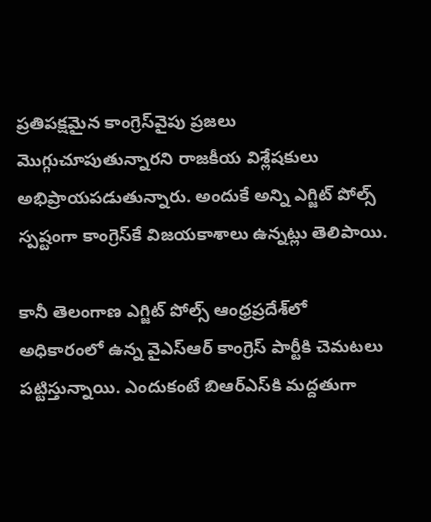ప్రతిపక్షమైన కాంగ్రెస్‌వైపు ప్రజలు మొగ్గుచూపుతున్నారని రాజకీయ విశ్లేషకులు అభిప్రాయపడుతున్నారు. అందుకే అన్ని ఎగ్జిట్ పోల్స్ స్పష్టంగా కాంగ్రెస్‌కే విజయకాశాలు ఉన్నట్లు తెలిపాయి.

కానీ తెలంగాణ ఎగ్జిట్ పోల్స్ ఆంధ్రప్రదేశ్‌లో అధికారంలో ఉన్న వైఎస్ఆర్ కాంగ్రెస్‌ పార్టీకి చెమటలు పట్టిస్తున్నాయి. ఎందుకంటే బిఆర్ఎస్‌కి మద్దతుగా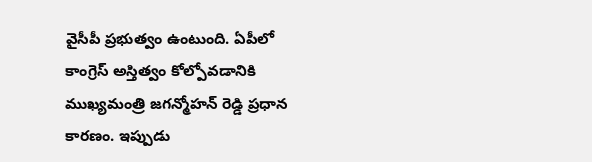వైసీపీ ప్రభుత్వం ఉంటుంది. ఏపీలో కాంగ్రెస్ అస్తిత్వం కోల్పోవడానికి ముఖ్యమంత్రి జగన్మోహన్ రెడ్డి ప్రధాన కారణం. ఇప్పుడు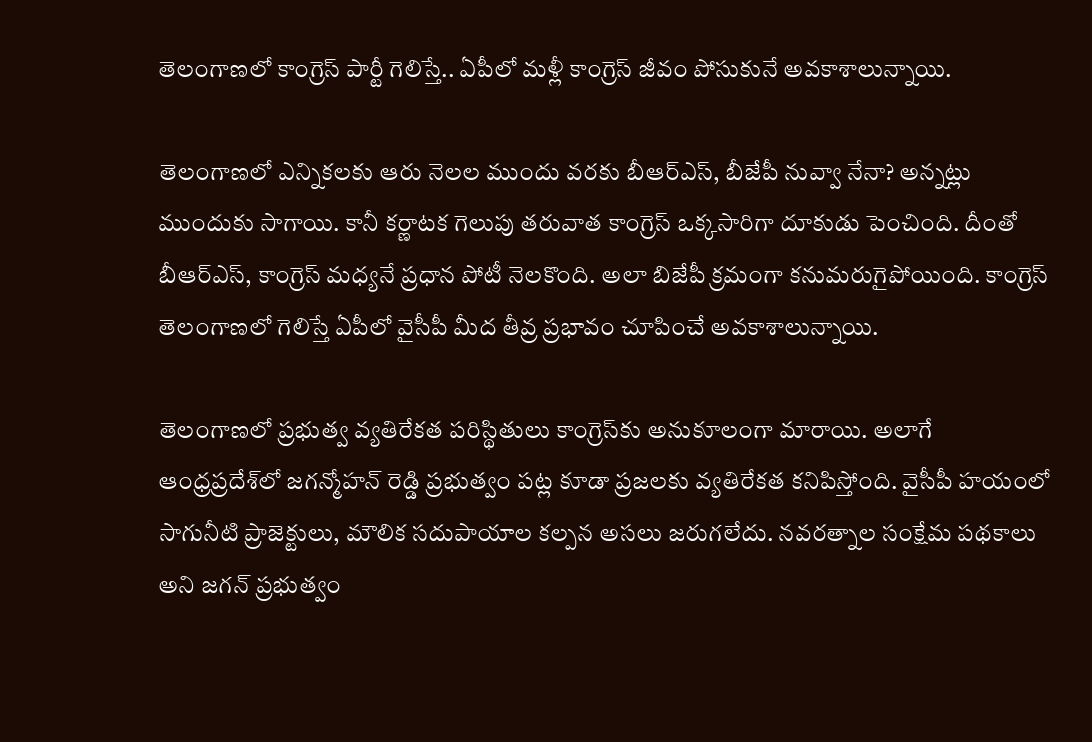తెలంగాణలో కాంగ్రెస్ పార్టీ గెలిస్తే.. ఏపీలో మళ్లీ కాంగ్రెస్ జీవం పోసుకునే అవకాశాలున్నాయి.

తెలంగాణలో ఎన్నికలకు ఆరు నెలల ముందు వరకు బీఆర్‌ఎస్, బీజేపీ నువ్వా నేనా? అన్నట్లు ముందుకు సాగాయి. కానీ కర్ణాటక గెలుపు తరువాత కాంగ్రెస్ ఒక్కసారిగా దూకుడు పెంచింది. దీంతో బీఆర్‌ఎస్‌, కాంగ్రెస్ మధ్యనే ప్రధాన పోటీ నెలకొంది. అలా బిజేపీ క్రమంగా కనుమరుగైపోయింది. కాంగ్రెస్ తెలంగాణలో గెలిస్తే ఏపీలో వైసీపీ మీద తీవ్ర ప్రభావం చూపించే అవకాశాలున్నాయి.

తెలంగాణలో ప్రభుత్వ వ్యతిరేకత పరిస్థితులు కాంగ్రెస్‌కు అనుకూలంగా మారాయి. అలాగే ఆంధ్రప్రదేశ్‌లో జగన్మోహన్ రెడ్డి ప్రభుత్వం పట్ల కూడా ప్రజలకు వ్యతిరేకత కనిపిస్తోంది. వైసీపీ హయంలో సాగునీటి ప్రాజెక్టులు, మౌలిక సదుపాయాల కల్పన అసలు జరుగలేదు. నవరత్నాల సంక్షేమ పథకాలు అని జగన్ ప్రభుత్వం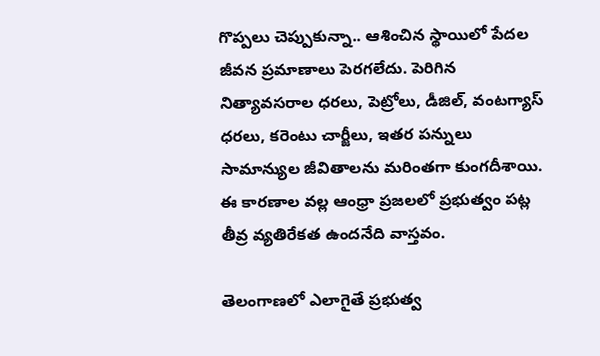గొప్పలు చెప్పుకున్నా.. ఆశించిన స్థాయిలో పేదల జీవన ప్రమాణాలు పెరగలేదు. పెరిగిన నిత్యావసరాల ధరలు, పెట్రోలు, డీజిల్, వంటగ్యాస్ ధరలు, కరెంటు చార్జీలు, ఇతర పన్నులు సామాన్యుల జీవితాలను మరింతగా కుంగదీశాయి. ఈ కారణాల వల్ల ఆంధ్రా ప్రజలలో ప్రభుత్వం పట్ల తీవ్ర వ్యతిరేకత ఉందనేది వాస్తవం.

తెలంగాణలో ఎలాగైతే ప్రభుత్వ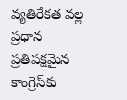వ్యతిరేకత వల్ల ప్రధాన ప్రతిపక్షమైన కాంగ్రెస్‌కు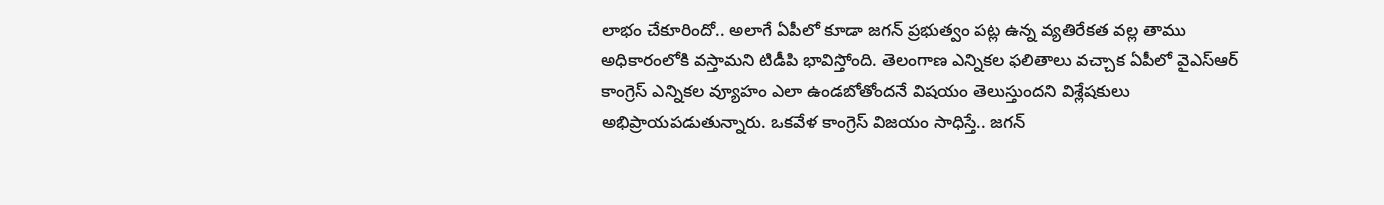లాభం చేకూరిందో.. అలాగే ఏపీలో కూడా జగన్ ప్రభుత్వం పట్ల ఉన్న వ్యతిరేకత వల్ల తాము అధికారంలోకి వస్తామని టిడీపి భావిస్తోంది. తెలంగాణ ఎన్నికల ఫలితాలు వచ్చాక ఏపీలో వైఎస్ఆర్ కాంగ్రెస్ ఎన్నికల వ్యూహం ఎలా ఉండబోతోందనే విషయం తెలుస్తుందని విశ్లేషకులు అభిప్రాయపడుతున్నారు. ఒకవేళ కాంగ్రెస్ విజయం సాధిస్తే.. జగన్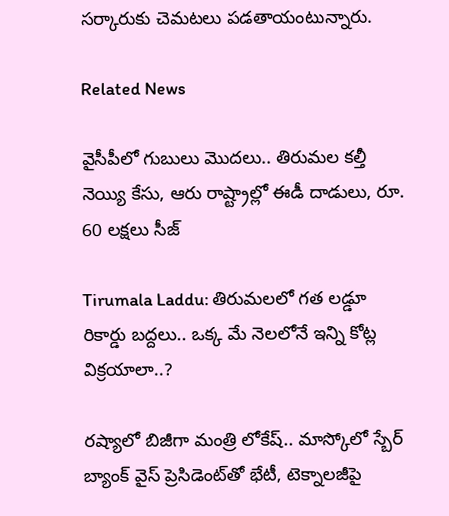సర్కారుకు చెమటలు పడతాయంటున్నారు.

Related News

వైసీపీలో గుబులు మొదలు.. తిరుమల కల్తీ నెయ్యి కేసు, ఆరు రాష్ట్రాల్లో ఈడీ దాడులు, రూ. 60 లక్షలు సీజ్

Tirumala Laddu: తిరుమలలో గత లడ్డూ రికార్డు బద్దలు.. ఒక్క మే నెలలోనే ఇన్ని కోట్ల విక్రయాలా..?

రష్యాలో బిజీగా మంత్రి లోకేష్.. మాస్కోలో స్బేర్‌ బ్యాంక్ వైస్ ప్రెసిడెంట్‌తో భేటీ, టెక్నాలజీపై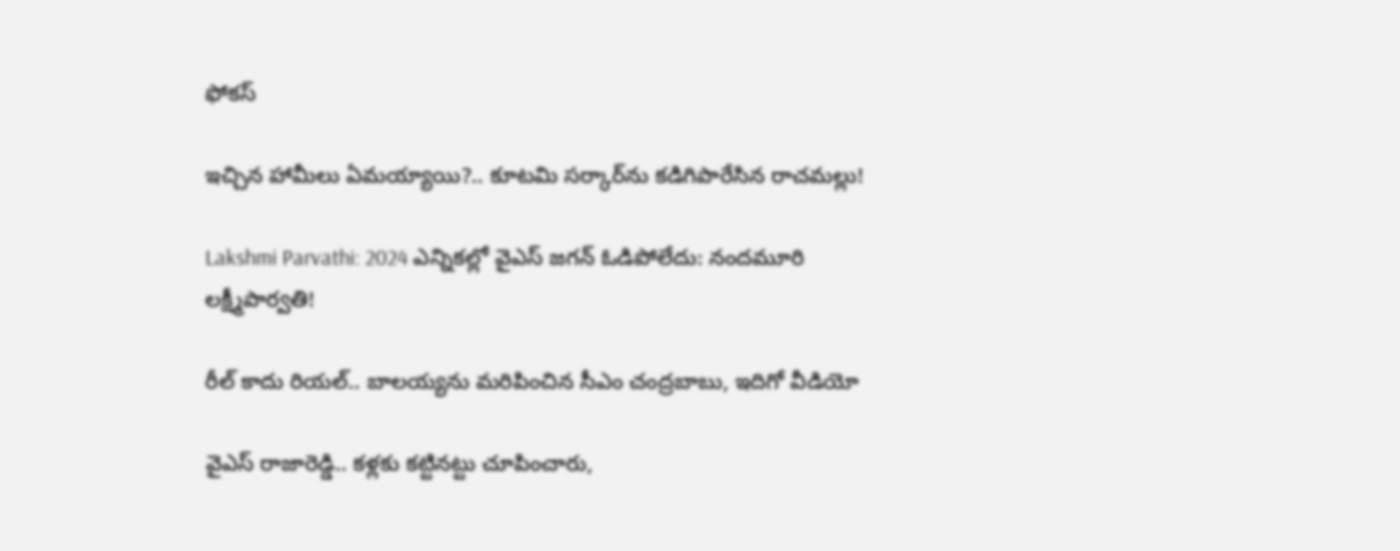ఫోకస్

ఇచ్చిన హామీలు ఏమయ్యాయి?.. కూటమి సర్కార్‌ను కడిగిపారేసిన రాచమల్లు!

Lakshmi Parvathi: 2024 ఎన్నికల్లో వైఎస్ జగన్ ఓడిపోలేదు: నందమూరి లక్ష్మీపార్వతి!

రీల్ కాదు రియల్.. బాలయ్యను మరిపించిన సీఎం చంద్రబాబు, ఇదిగో వీడియో

వైఎస్ రాజారెడ్డి.. కళ్లకు కట్టినట్టు చూపించారు,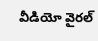వీడియో వైరల్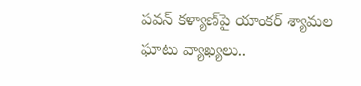పవన్ కళ్యాణ్‌పై యాంకర్ శ్యామల ఘాటు వ్యాఖ్యలు..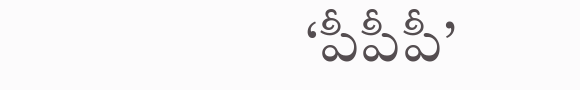‘పీపీపీ’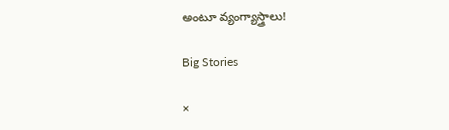అంటూ వ్యంగ్యాస్త్రాలు!

Big Stories

×